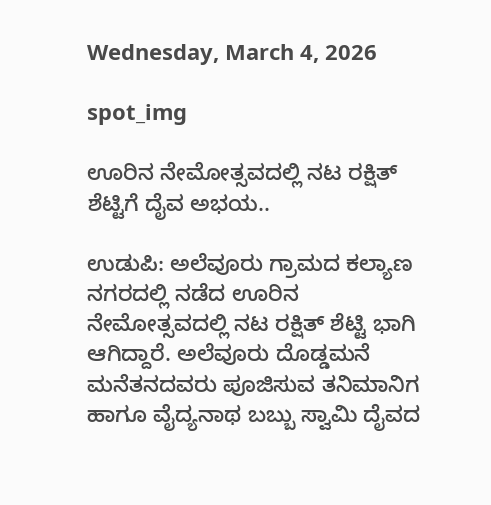Wednesday, March 4, 2026

spot_img

ಊರಿನ ನೇಮೋತ್ಸವದಲ್ಲಿ ನಟ ರಕ್ಷಿತ್ ಶೆಟ್ಟಿಗೆ ದೈವ ಅಭಯ..

ಉಡುಪಿ: ಅಲೆವೂರು ಗ್ರಾಮದ ಕಲ್ಯಾಣ ನಗರದಲ್ಲಿ ನಡೆದ ಊರಿನ ನೇಮೋತ್ಸವದಲ್ಲಿ ನಟ ರಕ್ಷಿತ್ ಶೆಟ್ಟಿ ಭಾಗಿ ಆಗಿದ್ದಾರೆ. ಅಲೆವೂರು ದೊಡ್ಡಮನೆ ಮನೆತನದವರು ಪೂಜಿಸುವ ತನಿಮಾನಿಗ ಹಾಗೂ ವೈದ್ಯನಾಥ ಬಬ್ಬು ಸ್ವಾಮಿ ದೈವದ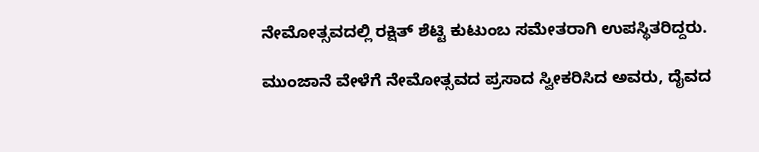ನೇಮೋತ್ಸವದಲ್ಲಿ ರಕ್ಷಿತ್ ಶೆಟ್ಟಿ ಕುಟುಂಬ ಸಮೇತರಾಗಿ ಉಪಸ್ಥಿತರಿದ್ದರು.

ಮುಂಜಾನೆ ವೇಳೆಗೆ ನೇಮೋತ್ಸವದ ಪ್ರಸಾದ ಸ್ವೀಕರಿಸಿದ ಅವರು, ದೈವದ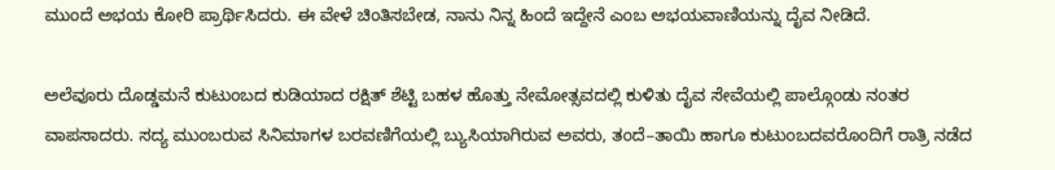ಮುಂದೆ ಅಭಯ ಕೋರಿ ಪ್ರಾರ್ಥಿಸಿದರು. ಈ ವೇಳೆ ಚಿಂತಿಸಬೇಡ, ನಾನು ನಿನ್ನ ಹಿಂದೆ ಇದ್ದೇನೆ ಎಂಬ ಅಭಯವಾಣಿಯನ್ನು ದೈವ ನೀಡಿದೆ.

ಅಲೆವೂರು ದೊಡ್ಡಮನೆ ಕುಟುಂಬದ ಕುಡಿಯಾದ ರಕ್ಷಿತ್ ಶೆಟ್ಟಿ ಬಹಳ ಹೊತ್ತು ನೇಮೋತ್ಸವದಲ್ಲಿ ಕುಳಿತು ದೈವ ಸೇವೆಯಲ್ಲಿ ಪಾಲ್ಗೊಂಡು ನಂತರ ವಾಪಸಾದರು. ಸದ್ಯ ಮುಂಬರುವ ಸಿನಿಮಾಗಳ ಬರವಣಿಗೆಯಲ್ಲಿ ಬ್ಯುಸಿಯಾಗಿರುವ ಅವರು, ತಂದೆ–ತಾಯಿ ಹಾಗೂ ಕುಟುಂಬದವರೊಂದಿಗೆ ರಾತ್ರಿ ನಡೆದ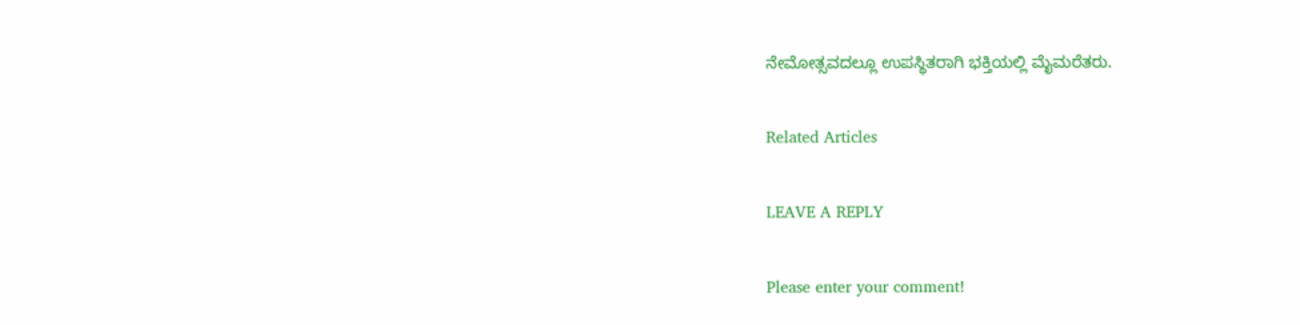ನೇಮೋತ್ಸವದಲ್ಲೂ ಉಪಸ್ಥಿತರಾಗಿ ಭಕ್ತಿಯಲ್ಲಿ ಮೈಮರೆತರು.

Related Articles

LEAVE A REPLY

Please enter your comment!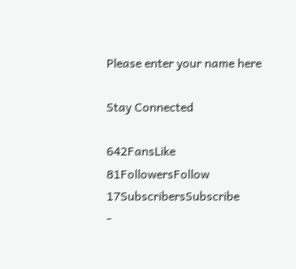Please enter your name here

Stay Connected

642FansLike
81FollowersFollow
17SubscribersSubscribe
-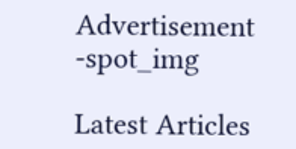Advertisement -spot_img

Latest Articles